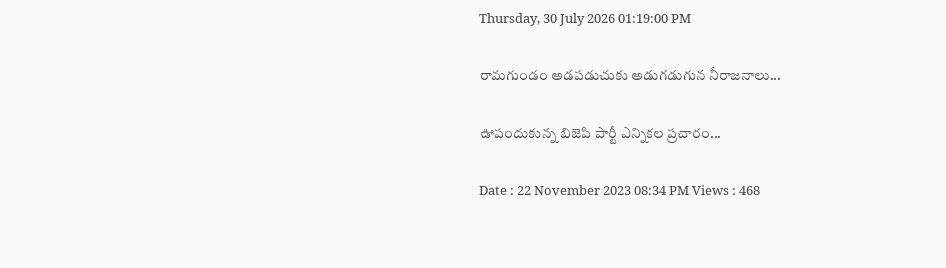Thursday, 30 July 2026 01:19:00 PM

రామగుండం అడపడుచుకు అడుగడుగున నీరాజనాలు...

ఊపందుకున్న బిజెపి పార్టీ ఎన్నికల ప్రచారం...

Date : 22 November 2023 08:34 PM Views : 468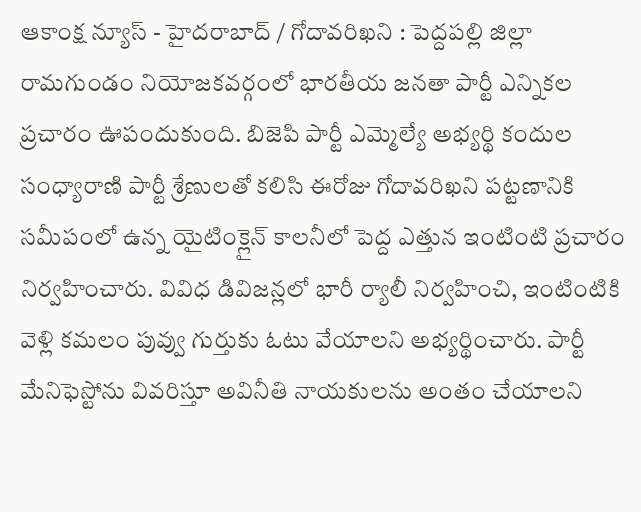ఆకాంక్ష న్యూస్ - హైదరాబాద్ / గోదావరిఖని : పెద్దపల్లి జిల్లా రామగుండం నియోజకవర్గంలో భారతీయ జనతా పార్టీ ఎన్నికల ప్రచారం ఊపందుకుంది. బిజెపి పార్టీ ఎమ్మెల్యే అభ్యర్థి కందుల సంధ్యారాణి పార్టీ శ్రేణులతో కలిసి ఈరోజు గోదావరిఖని పట్టణానికి సమీపంలో ఉన్న యైటింక్లైన్ కాలనీలో పెద్ద ఎత్తున ఇంటింటి ప్రచారం నిర్వహించారు. వివిధ డివిజన్లలో భారీ ర్యాలీ నిర్వహించి, ఇంటింటికి వెళ్లి కమలం పువ్వు గుర్తుకు ఓటు వేయాలని అభ్యర్థించారు. పార్టీ మేనిఫెస్టోను వివరిస్తూ అవినీతి నాయకులను అంతం చేయాలని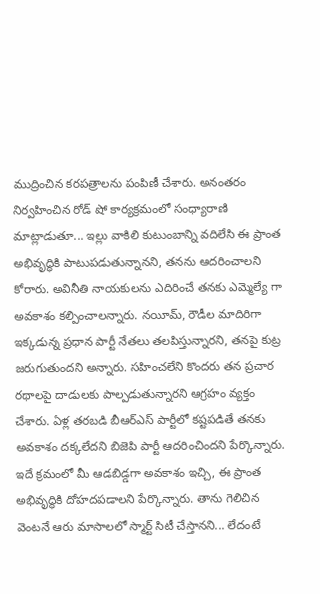ముద్రించిన కరపత్రాలను పంపిణీ చేశారు. అనంతరం నిర్వహించిన రోడ్ షో కార్యక్రమంలో సంధ్యారాణి మాట్లాడుతూ... ఇల్లు వాకిలి కుటుంబాన్ని వదిలేసి ఈ ప్రాంత అభివృద్ధికి పాటుపడుతున్నానని, తనను ఆదరించాలని కోరారు. అవినీతి నాయకులను ఎదిరించే తనకు ఎమ్మెల్యే గా అవకాశం కల్పించాలన్నారు. నయీమ్, రౌడీల మాదిరిగా ఇక్కడున్న ప్రధాన పార్టీ నేతలు తలపిస్తున్నారని, తనపై కుట్ర జరుగుతుందని అన్నారు. సహించలేని కొందరు తన ప్రచార రథాలపై దాడులకు పాల్పడుతున్నారని ఆగ్రహం వ్యక్తం చేశారు. ఏళ్ల తరబడి బీఆర్ఎస్ పార్టీలో కష్టపడితే తనకు అవకాశం దక్కలేదని బిజెపి పార్టీ ఆదరించిందని పేర్కొన్నారు. ఇదే క్రమంలో మీ ఆడబిడ్డగా అవకాశం ఇచ్చి, ఈ ప్రాంత అభివృద్ధికి దోహదపడాలని పేర్కొన్నారు. తాను గెలిచిన వెంటనే ఆరు మాసాలలో స్మార్ట్ సిటీ చేస్తానని... లేదంటే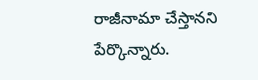రాజీనామా చేస్తానని పేర్కొన్నారు.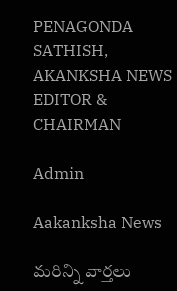PENAGONDA SATHISH, AKANKSHA NEWS EDITOR & CHAIRMAN

Admin

Aakanksha News

మరిన్ని వార్తలు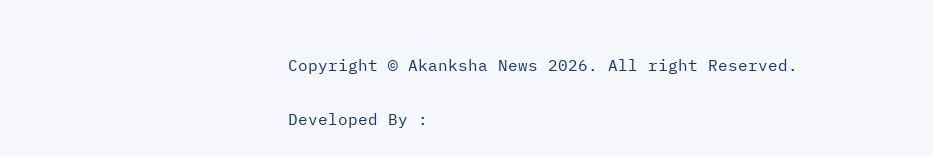Copyright © Akanksha News 2026. All right Reserved.

Developed By :